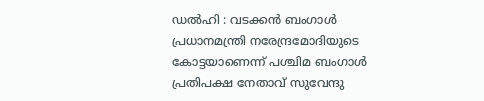ഡൽഹി : വടക്കൻ ബംഗാൾ പ്രധാനമന്ത്രി നരേന്ദ്രമോദിയുടെ കോട്ടയാണെന്ന് പശ്ചിമ ബംഗാൾ പ്രതിപക്ഷ നേതാവ് സുവേന്ദു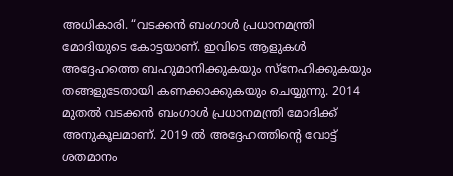അധികാരി. “വടക്കൻ ബംഗാൾ പ്രധാനമന്ത്രി മോദിയുടെ കോട്ടയാണ്. ഇവിടെ ആളുകൾ അദ്ദേഹത്തെ ബഹുമാനിക്കുകയും സ്നേഹിക്കുകയും തങ്ങളുടേതായി കണക്കാക്കുകയും ചെയ്യുന്നു. 2014 മുതൽ വടക്കൻ ബംഗാൾ പ്രധാനമന്ത്രി മോദിക്ക് അനുകൂലമാണ്. 2019 ൽ അദ്ദേഹത്തിന്റെ വോട്ട് ശതമാനം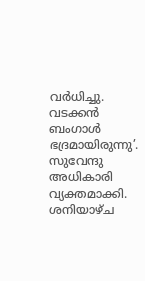വർധിച്ചു. വടക്കൻ ബംഗാൾ ഭദ്രമായിരുന്നു’. സുവേന്ദു അധികാരി വ്യക്തമാക്കി.
ശനിയാഴ്ച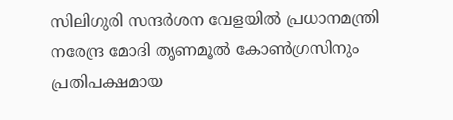സിലിഗുരി സന്ദർശന വേളയിൽ പ്രധാനമന്ത്രി നരേന്ദ്ര മോദി തൃണമൂൽ കോൺഗ്രസിനും പ്രതിപക്ഷമായ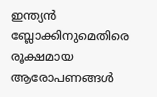ഇന്ത്യൻ ബ്ലോക്കിനുമെതിരെ രൂക്ഷമായ ആരോപണങ്ങൾ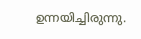ഉന്നയിച്ചിരുന്നു.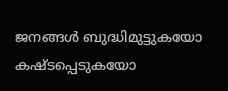ജനങ്ങൾ ബുദ്ധിമുട്ടുകയോ കഷ്ടപ്പെടുകയോ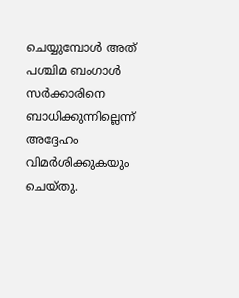ചെയ്യുമ്പോൾ അത് പശ്ചിമ ബംഗാൾ സർക്കാരിനെ ബാധിക്കുന്നില്ലെന്ന് അദ്ദേഹം വിമർശിക്കുകയും ചെയ്തു.